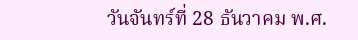วันจันทร์ที่ 28 ธันวาคม พ.ศ.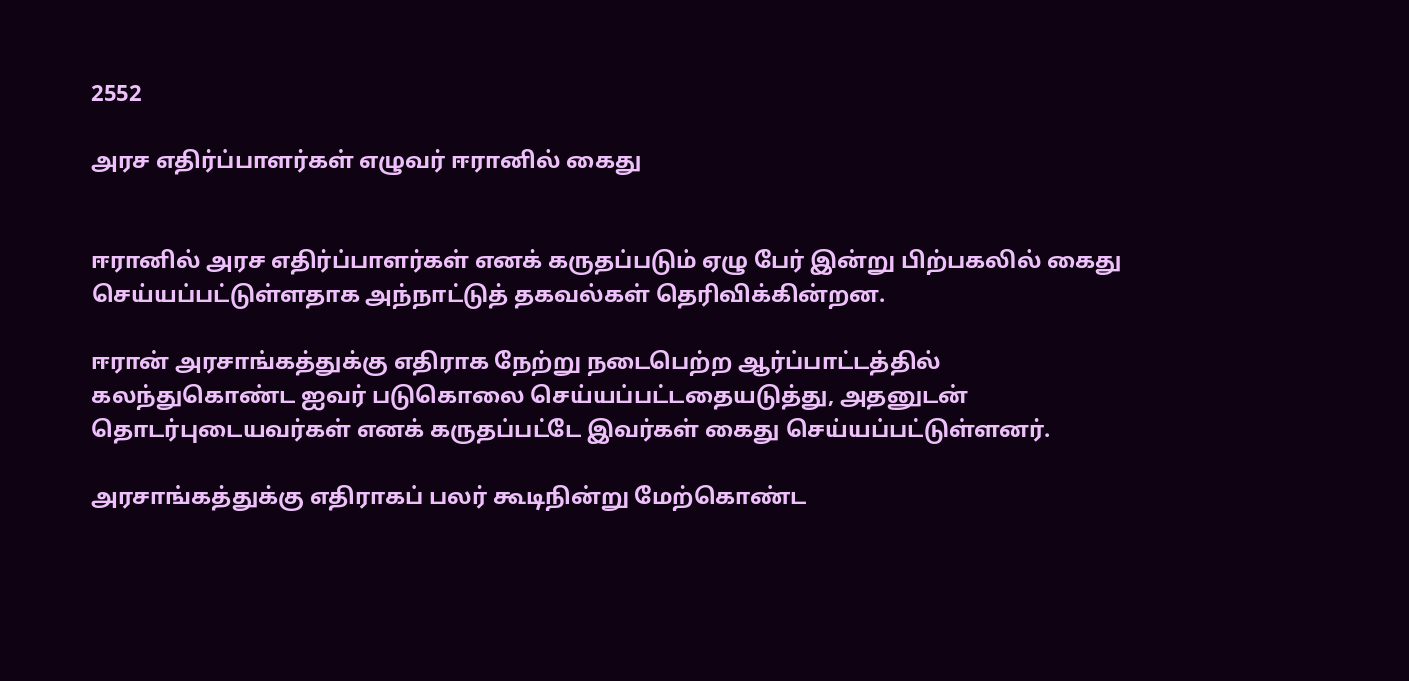2552

அரச எதிர்ப்பாளர்கள் எழுவர் ஈரானில் கைது


ஈரானில் அரச எதிர்ப்பாளர்கள் எனக் கருதப்படும் ஏழு பேர் இன்று பிற்பகலில் கைது செய்யப்பட்டுள்ளதாக அந்நாட்டுத் தகவல்கள் தெரிவிக்கின்றன.

ஈரான் அரசாங்கத்துக்கு எதிராக நேற்று நடைபெற்ற ஆர்ப்பாட்டத்தில் கலந்துகொண்ட ஐவர் படுகொலை செய்யப்பட்டதையடுத்து, அதனுடன் தொடர்புடையவர்கள் எனக் கருதப்பட்டே இவர்கள் கைது செய்யப்பட்டுள்ளனர்.

அரசாங்கத்துக்கு எதிராகப் பலர் கூடிநின்று மேற்கொண்ட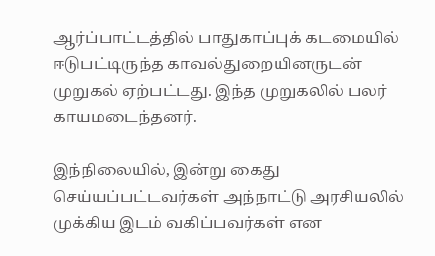ஆர்ப்பாட்டத்தில் பாதுகாப்புக் கடமையில் ஈடுபட்டிருந்த காவல்துறையினருடன் முறுகல் ஏற்பட்டது. இந்த முறுகலில் பலர் காயமடைந்தனர்.

இந்நிலையில், இன்று கைது செய்யப்பட்டவர்கள் அந்நாட்டு அரசியலில் முக்கிய இடம் வகிப்பவர்கள் என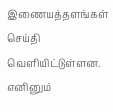இணையத்தளங்கள் செய்தி வெளியிட்டுள்ளன. எனினும்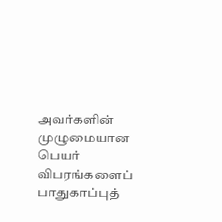அவர்களின் முழுமையான பெயர் விபரங்களைப் பாதுகாப்புத்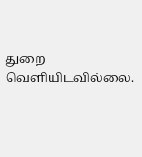துறை வெளியிடவில்லை.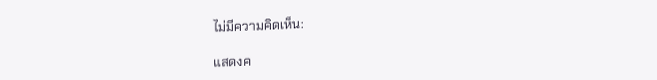ไม่มีความคิดเห็น:

แสดงค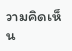วามคิดเห็น